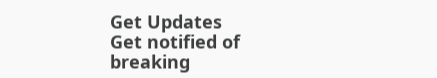Get Updates
Get notified of breaking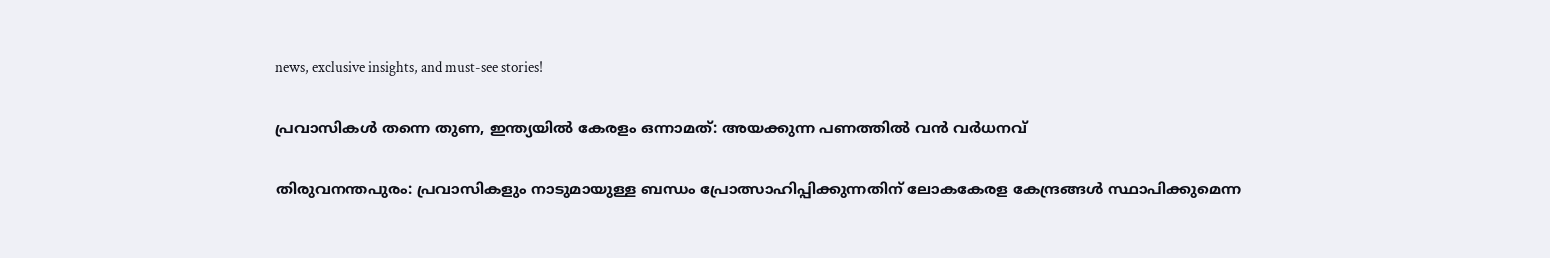news, exclusive insights, and must-see stories!

പ്രവാസികള്‍ തന്നെ തുണ, ഇന്ത്യയില്‍ കേരളം ഒന്നാമത്: അയക്കുന്ന പണത്തില്‍ വന്‍ വർധനവ്

തിരുവനന്തപുരം: പ്രവാസികളും നാടുമായുള്ള ബന്ധം പ്രോത്സാഹിപ്പിക്കുന്നതിന് ലോകകേരള കേന്ദ്രങ്ങൾ സ്ഥാപിക്കുമെന്ന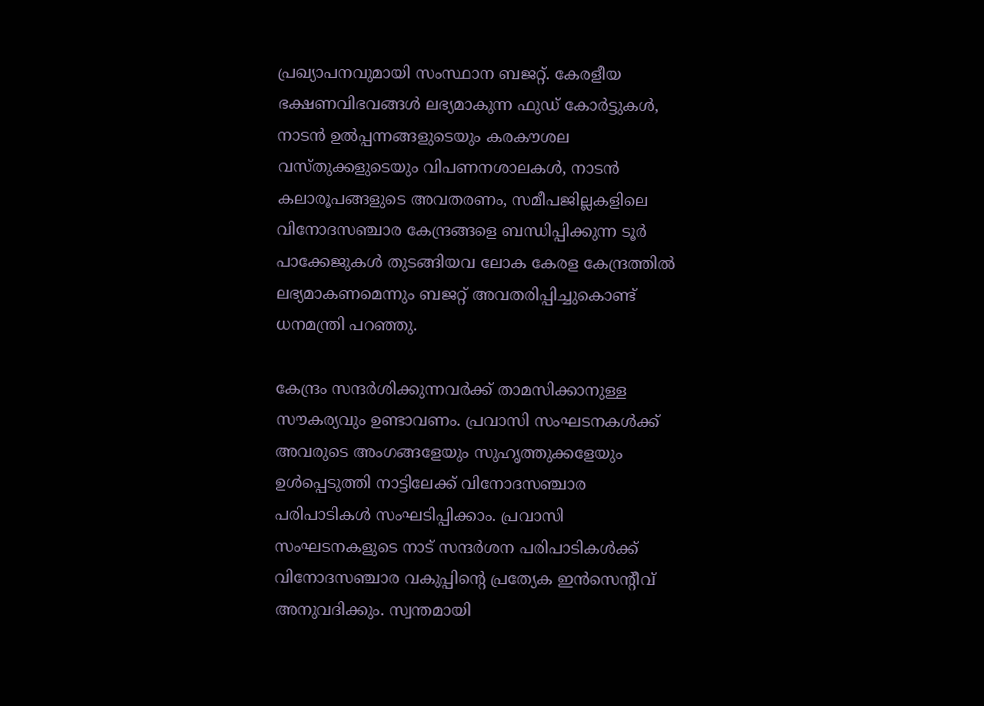പ്രഖ്യാപനവുമായി സംസ്ഥാന ബജറ്റ്. കേരളീയ ഭക്ഷണവിഭവങ്ങൾ ലഭ്യമാകുന്ന ഫുഡ് കോർട്ടുകൾ, നാടൻ ഉൽപ്പന്നങ്ങളുടെയും കരകൗശല വസ്തുക്കളുടെയും വിപണനശാലകൾ, നാടൻ കലാരൂപങ്ങളുടെ അവതരണം, സമീപജില്ലകളിലെ വിനോദസഞ്ചാര കേന്ദ്രങ്ങളെ ബന്ധിപ്പിക്കുന്ന ടൂർ പാക്കേജുകൾ തുടങ്ങിയവ ലോക കേരള കേന്ദ്രത്തിൽ ലഭ്യമാകണമെന്നും ബജറ്റ് അവതരിപ്പിച്ചുകൊണ്ട് ധനമന്ത്രി പറഞ്ഞു.

കേന്ദ്രം സന്ദർശിക്കുന്നവർക്ക് താമസിക്കാനുള്ള സൗകര്യവും ഉണ്ടാവണം. പ്രവാസി സംഘടനകൾക്ക് അവരുടെ അംഗങ്ങളേയും സുഹൃത്തുക്കളേയും ഉൾപ്പെടുത്തി നാട്ടിലേക്ക് വിനോദസഞ്ചാര പരിപാടികൾ സംഘടിപ്പിക്കാം. പ്രവാസി സംഘടനകളുടെ നാട് സന്ദർശന പരിപാടികൾക്ക് വിനോദസഞ്ചാര വകുപ്പിന്റെ പ്രത്യേക ഇൻസെന്റീവ് അനുവദിക്കും. സ്വന്തമായി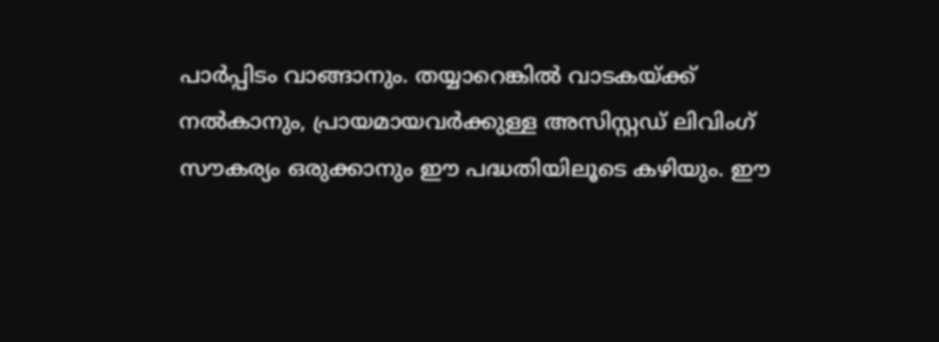പാർപ്പിടം വാങ്ങാനും. തയ്യാറെങ്കിൽ വാടകയ്ക്ക് നൽകാനും, പ്രായമായവർക്കുള്ള അസിസ്റ്റഡ് ലിവിംഗ് സൗകര്യം ഒരുക്കാനും ഈ പദ്ധതിയിലൂടെ കഴിയും. ഈ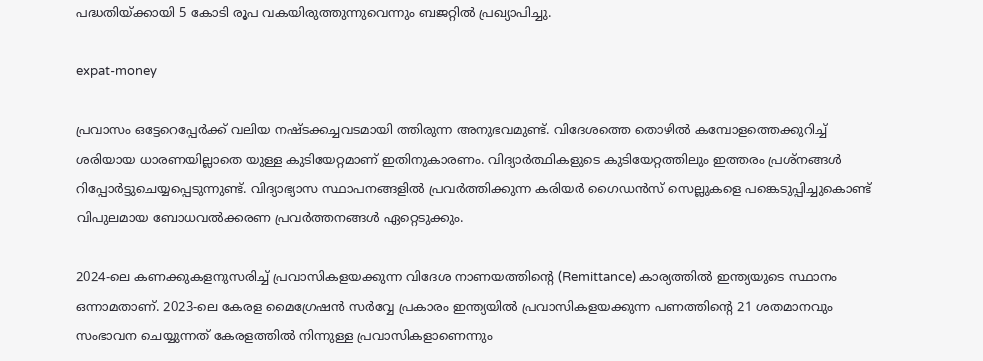പദ്ധതിയ്ക്കായി 5 കോടി രൂപ വകയിരുത്തുന്നുവെന്നും ബജറ്റില്‍ പ്രഖ്യാപിച്ചു.

expat-money

പ്രവാസം ഒട്ടേറെപ്പേർക്ക് വലിയ നഷ്ടക്കച്ചവടമായി ത്തിരുന്ന അനുഭവമുണ്ട്. വിദേശത്തെ തൊഴിൽ കമ്പോളത്തെക്കുറിച്ച് ശരിയായ ധാരണയില്ലാതെ യുള്ള കുടിയേറ്റമാണ് ഇതിനുകാരണം. വിദ്യാർത്ഥികളുടെ കുടിയേറ്റത്തിലും ഇത്തരം പ്രശ്നങ്ങൾ റിപ്പോർട്ടുചെയ്യപ്പെടുന്നുണ്ട്. വിദ്യാഭ്യാസ സ്ഥാപനങ്ങളിൽ പ്രവർത്തിക്കുന്ന കരിയർ ഗൈഡൻസ് സെല്ലുകളെ പങ്കെടുപ്പിച്ചുകൊണ്ട് വിപുലമായ ബോധവൽക്കരണ പ്രവർത്തനങ്ങൾ ഏറ്റെടുക്കും.

2024-ലെ കണക്കുകളനുസരിച്ച് പ്രവാസികളയക്കുന്ന വിദേശ നാണയത്തിന്റെ (Remittance) കാര്യത്തിൽ ഇന്ത്യയുടെ സ്ഥാനം ഒന്നാമതാണ്. 2023-ലെ കേരള മൈഗ്രേഷൻ സർവ്വേ പ്രകാരം ഇന്ത്യയിൽ പ്രവാസികളയക്കുന്ന പണത്തിന്റെ 21 ശതമാനവും സംഭാവന ചെയ്യുന്നത് കേരളത്തിൽ നിന്നുള്ള പ്രവാസികളാണെന്നും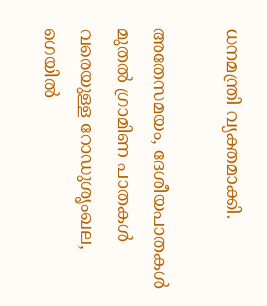ധനമന്ത്രി വ്യക്തമാക്കി.

അതേസമയം, ദേശീയപാതകൾ മുതൽ ഗ്രാമിണ പാതകൾ വരെയുള്ള റോഡുശൃംഖല, ഗെയിൽ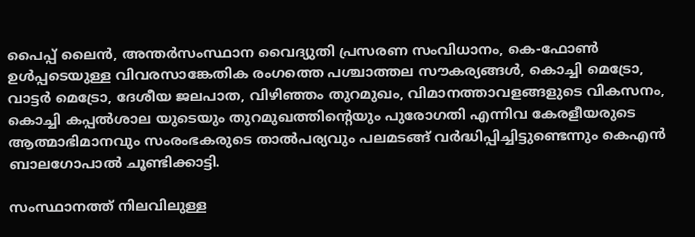പൈപ്പ് ലൈന്‍, അന്തർസംസ്ഥാന വൈദ്യുതി പ്രസരണ സംവിധാനം, കെ-ഫോൺ ഉൾപ്പടെയുള്ള വിവരസാങ്കേതിക രംഗത്തെ പശ്ചാത്തല സൗകര്യങ്ങൾ, കൊച്ചി മെട്രോ, വാട്ടർ മെട്രോ, ദേശീയ ജലപാത, വിഴിഞ്ഞം തുറമുഖം, വിമാനത്താവളങ്ങളുടെ വികസനം, കൊച്ചി കപ്പൽശാല യുടെയും തുറമുഖത്തിൻ്റെയും പുരോഗതി എന്നിവ കേരളീയരുടെ ആത്മാഭിമാനവും സംരംഭകരുടെ താൽപര്യവും പലമടങ്ങ് വർദ്ധിപ്പിച്ചിട്ടുണ്ടെന്നും കെഎന്‍ ബാലഗോപാല്‍ ചൂണ്ടിക്കാട്ടി.

സംസ്ഥാനത്ത് നിലവിലുള്ള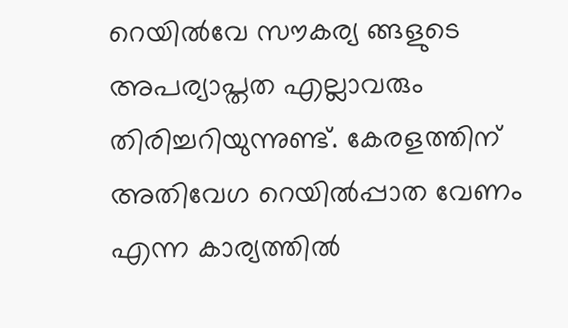റെയിൽവേ സൗകര്യ ങ്ങളുടെ അപര്യാപ്തത എല്ലാവരും തിരിച്ചറിയുന്നുണ്ട്. കേരളത്തിന് അതിവേഗ റെയിൽപ്പാത വേണം എന്ന കാര്യത്തിൽ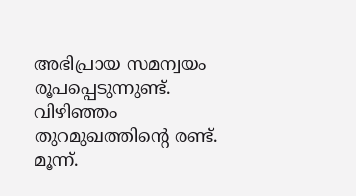അഭിപ്രായ സമന്വയം രൂപപ്പെടുന്നുണ്ട്. വിഴിഞ്ഞം തുറമുഖത്തിന്റെ രണ്ട്. മൂന്ന്.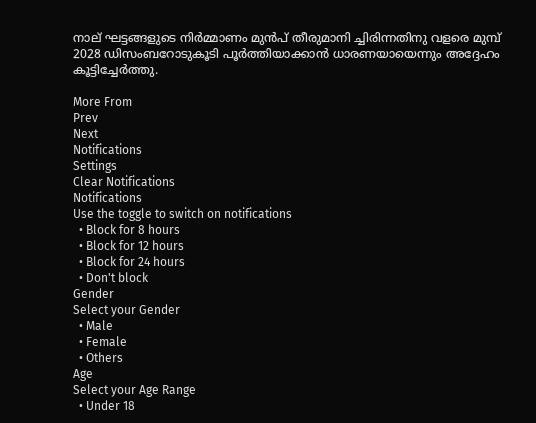നാല് ഘട്ടങ്ങളുടെ നിർമ്മാണം മുൻപ് തീരുമാനി ച്ചിരിന്നതിനു വളരെ മുമ്പ് 2028 ഡിസംബറോടുകൂടി പൂർത്തിയാക്കാൻ ധാരണയായെന്നും അദ്ദേഹം കൂട്ടിച്ചേർത്തു.

More From
Prev
Next
Notifications
Settings
Clear Notifications
Notifications
Use the toggle to switch on notifications
  • Block for 8 hours
  • Block for 12 hours
  • Block for 24 hours
  • Don't block
Gender
Select your Gender
  • Male
  • Female
  • Others
Age
Select your Age Range
  • Under 18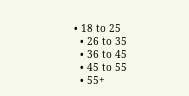• 18 to 25
  • 26 to 35
  • 36 to 45
  • 45 to 55
  • 55+